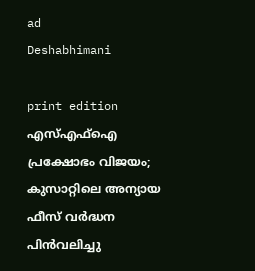ad
Deshabhimani

print edition എസ്‌എഫ്‌ഐ പ്രക്ഷോഭം വിജയം; കുസാറ്റിലെ അന്യായ ഫീസ്‌ വർദ്ധന പിൻവലിച്ചു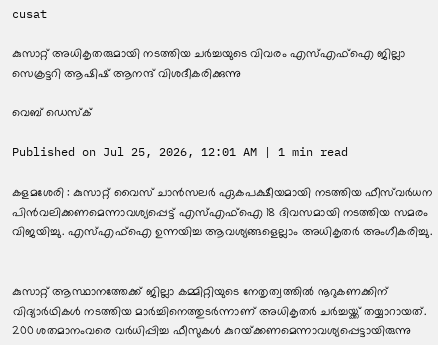cusat

കുസാറ്റ് അധികൃതരുമായി നടത്തിയ ചർച്ചയുടെ വിവരം എസ്എഫ്ഐ ജില്ലാ സെക്രട്ടറി ആഷിഷ് ആനന്ദ് വിശദീകരിക്കുന്നു

വെബ് ഡെസ്ക്

Published on Jul 25, 2026, 12:01 AM | 1 min read

കളമശേരി : കുസാറ്റ് വൈസ് ചാൻസലർ ഏകപക്ഷീയമായി നടത്തിയ ഫീസ്‌വർധന പിൻവലിക്കണമെന്നാവശ്യപ്പെട്ട് എസ്എഫ്ഐ 18 ദിവസമായി നടത്തിയ സമരം വിജയിച്ചു. എസ്‌എഫ്‌ഐ ഉന്നയിച്ച ആവശ്യങ്ങളെല്ലാം അധികൃതർ അംഗീകരിച്ചു.


കുസാറ്റ് ആസ്ഥാനത്തേക്ക് ജില്ലാ കമ്മിറ്റിയുടെ നേതൃത്വത്തിൽ നൂറുകണക്കിന്‌ വിദ്യാർഥികൾ നടത്തിയ മാർച്ചിനെത്തുടർന്നാണ്‌ അധികൃതർ ചർച്ചയ്ക്ക് തയ്യാറായത്‌. 200 ശതമാനംവരെ വർധിപ്പിച്ച ഫീസുകൾ കുറയ്‌ക്കണമെന്നാവശ്യപ്പെട്ടായിരുന്നു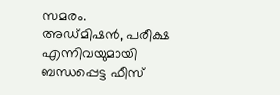സമരം. അഡ്‌മിഷൻ, പരീക്ഷ എന്നിവയുമായി ബന്ധപ്പെട്ട ഫീസ്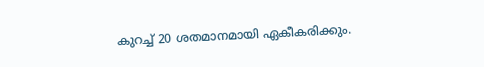കുറച്ച് 20 ശതമാനമായി ഏകീകരിക്കും.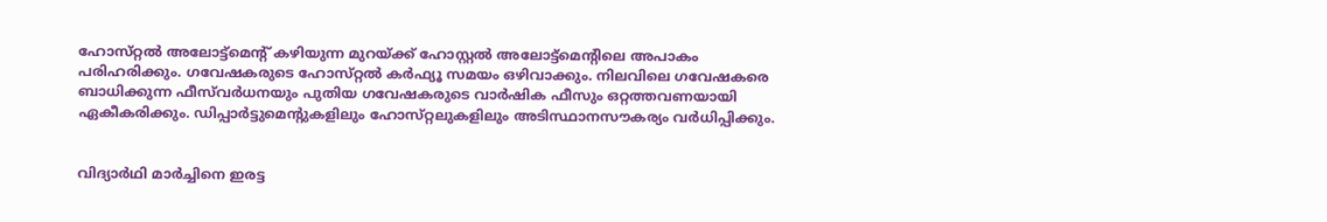ഹോസ്‌റ്റൽ അലോട്ട്മെന്റ്‌ കഴിയുന്ന മുറയ്ക്ക് ഹോസ്റ്റൽ അലോട്ട്മെന്റിലെ അപാകം പരിഹരിക്കും. ഗവേഷകരുടെ ഹോസ്‌റ്റൽ കർഫ്യൂ സമയം ഒഴിവാക്കും. നിലവിലെ ഗവേഷകരെ ബാധിക്കുന്ന ഫീസ്‌വർധനയും പുതിയ ഗവേഷകരുടെ വാർഷിക ഫീസും ഒറ്റത്തവണയായി ഏകീകരിക്കും. ഡിപ്പാർട്ടുമെന്റുകളിലും ഹോസ്‌റ്റലുകളിലും അടിസ്ഥാനസൗകര്യം വർധിപ്പിക്കും.


വിദ്യാർഥി മാർച്ചിനെ ഇരട്ട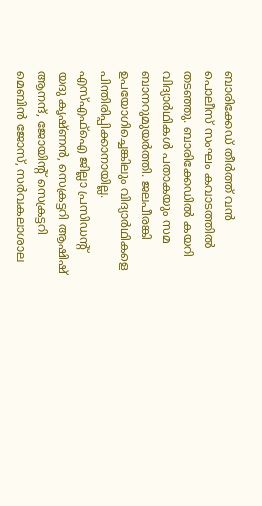ബാരിക്കേഡ് തീർത്ത് വൻ പൊലീസ് സംഘം കവാടത്തിൽ തടഞ്ഞു. ബാരിക്കേഡിൽ കയറി വിദ്യാർഥികൾ പതാകയും സമ ബാനറുമുയർത്തി. ജലപീരങ്കി ഉപയോഗിച്ചെങ്കിലും വിദ്യാർഥികളെ പിന്തിരിപ്പിക്കാനായില്ല. എസ്എഫ്ഐ ജില്ലാ പ്രസിഡന്റ്‌ യദു കൃഷ്ണൻ, സെക്രട്ടറി ആഷിഷ് ആനന്ദ്, ജോയിന്റ്‌ സെക്രട്ടറി മെബിൻ ജോസ്, സർവകലാശാല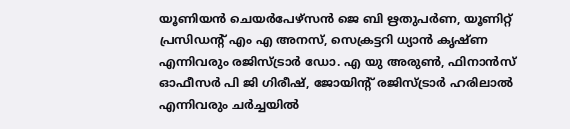യൂണിയൻ ചെയർപേഴ്സൻ ജെ ബി ഋതുപർണ, യൂണിറ്റ് പ്രസിഡന്റ്‌ എം എ അനസ്, സെക്രട്ടറി ധ്യാൻ കൃഷ്ണ എന്നിവരും രജിസ്ട്രാർ ഡോ. എ യു അരുൺ, ഫിനാൻസ് ഓഫീസർ പി ജി ഗിരീഷ്, ജോയിന്റ്‌ രജിസ്ട്രാർ ഹരിലാൽ എന്നിവരും ചർച്ചയിൽ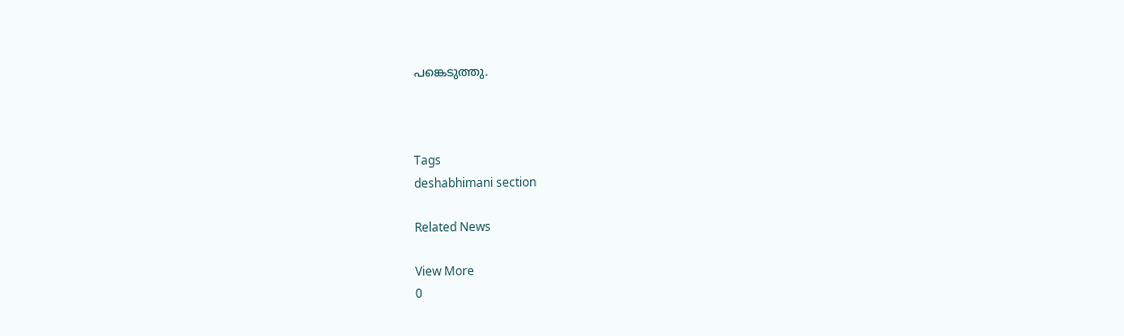പങ്കെടുത്തു.



Tags
deshabhimani section

Related News

View More
0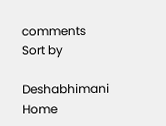comments
Sort by

Deshabhimani
Home